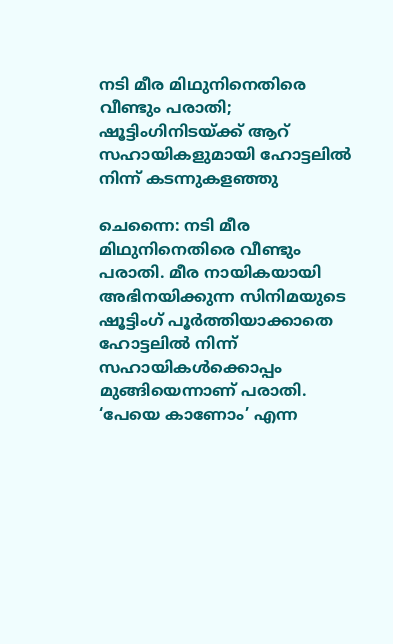നടി മീര മിഥുനിനെതിരെ വീണ്ടും പരാതി; ഷൂട്ടിംഗിനിടയ്ക്ക് ആറ് സഹായികളുമായി ഹോട്ടലില്‍ നിന്ന് കടന്നുകളഞ്ഞു

ചെന്നൈ: നടി മീര മിഥുനിനെതിരെ വീണ്ടും പരാതി. മീര നായികയായി അഭിനയിക്കുന്ന സിനിമയുടെ ഷൂട്ടിംഗ് പൂര്‍ത്തിയാക്കാതെ ഹോട്ടലില്‍ നിന്ന് സഹായികള്‍ക്കൊപ്പം മുങ്ങിയെന്നാണ് പരാതി. ‘പേയെ കാണോം’ എന്ന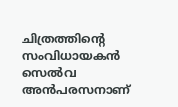ചിത്രത്തിന്റെ സംവിധായകന്‍ സെല്‍വ അന്‍പരസനാണ്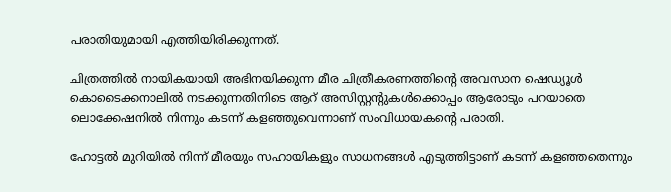പരാതിയുമായി എത്തിയിരിക്കുന്നത്.

ചിത്രത്തില്‍ നായികയായി അഭിനയിക്കുന്ന മീര ചിത്രീകരണത്തിന്റെ അവസാന ഷെഡ്യൂള്‍ കൊടൈക്കനാലില്‍ നടക്കുന്നതിനിടെ ആറ് അസിസ്റ്റന്റുകള്‍ക്കൊപ്പം ആരോടും പറയാതെ ലൊക്കേഷനില്‍ നിന്നും കടന്ന് കളഞ്ഞുവെന്നാണ് സംവിധായകന്റെ പരാതി.

ഹോട്ടല്‍ മുറിയില്‍ നിന്ന് മീരയും സഹായികളും സാധനങ്ങള്‍ എടുത്തിട്ടാണ് കടന്ന് കളഞ്ഞതെന്നും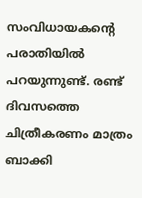സംവിധായകന്റെ പരാതിയില്‍ പറയുന്നുണ്ട്. രണ്ട് ദിവസത്തെ ചിത്രീകരണം മാത്രം ബാക്കി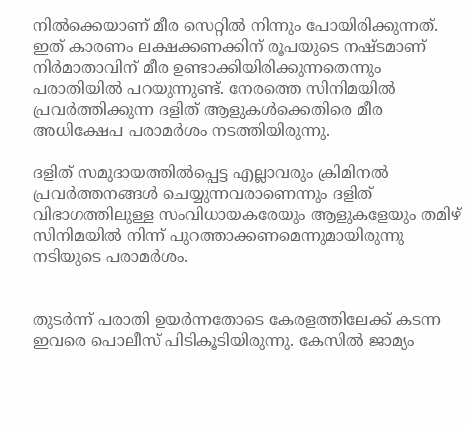നില്‍ക്കെയാണ് മീര സെറ്റില്‍ നിന്നും പോയിരിക്കുന്നത്. ഇത് കാരണം ലക്ഷക്കണക്കിന് രൂപയുടെ നഷ്ടമാണ് നിര്‍മാതാവിന് മീര ഉണ്ടാക്കിയിരിക്കുന്നതെന്നും പരാതിയില്‍ പറയുന്നുണ്ട്. നേരത്തെ സിനിമയില്‍ പ്രവര്‍ത്തിക്കുന്ന ദളിത് ആളുകള്‍ക്കെതിരെ മീര അധിക്ഷേപ പരാമര്‍ശം നടത്തിയിരുന്നു.

ദളിത് സമുദായത്തില്‍പ്പെട്ട എല്ലാവരും ക്രിമിനല്‍ പ്രവര്‍ത്തനങ്ങള്‍ ചെയ്യുന്നവരാണെന്നും ദളിത് വിഭാഗത്തിലുള്ള സംവിധായകരേയും ആളുകളേയും തമിഴ് സിനിമയില്‍ നിന്ന് പുറത്താക്കണമെന്നുമായിരുന്നു നടിയുടെ പരാമര്‍ശം.


തുടര്‍ന്ന് പരാതി ഉയര്‍ന്നതോടെ കേരളത്തിലേക്ക് കടന്ന ഇവരെ പൊലീസ് പിടികൂടിയിരുന്നു. കേസില്‍ ജാമ്യം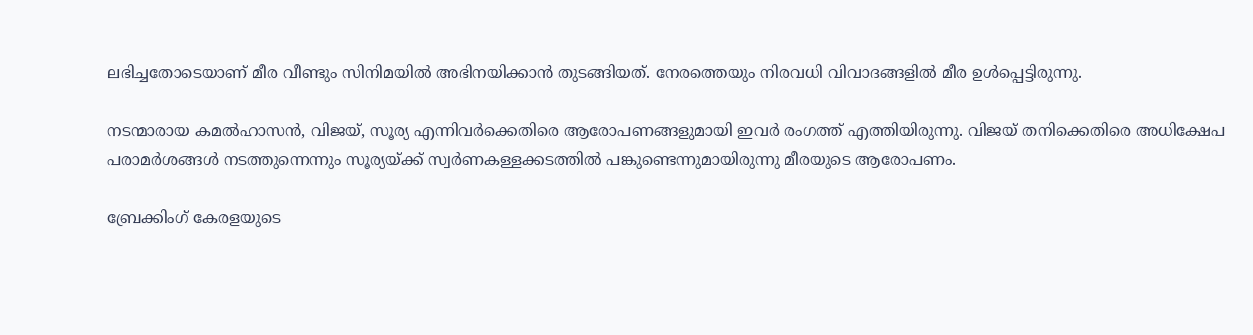ലഭിച്ചതോടെയാണ് മീര വീണ്ടും സിനിമയില്‍ അഭിനയിക്കാന്‍ തുടങ്ങിയത്. നേരത്തെയും നിരവധി വിവാദങ്ങളില്‍ മീര ഉള്‍പ്പെട്ടിരുന്നു.

നടന്മാരായ കമല്‍ഹാസന്‍, വിജയ്, സൂര്യ എന്നിവര്‍ക്കെതിരെ ആരോപണങ്ങളുമായി ഇവര്‍ രംഗത്ത് എത്തിയിരുന്നു. വിജയ് തനിക്കെതിരെ അധിക്ഷേപ പരാമര്‍ശങ്ങള്‍ നടത്തുന്നെന്നും സൂര്യയ്ക്ക് സ്വര്‍ണകള്ളക്കടത്തില്‍ പങ്കുണ്ടെന്നുമായിരുന്നു മീരയുടെ ആരോപണം.

ബ്രേക്കിംഗ് കേരളയുടെ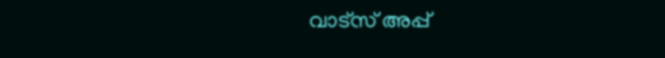വാട്സ് അപ്പ്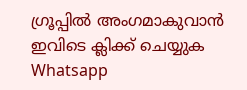ഗ്രൂപ്പിൽ അംഗമാകുവാൻ ഇവിടെ ക്ലിക്ക് ചെയ്യുക Whatsapp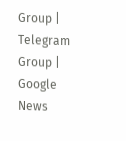Group | Telegram Group | Google News